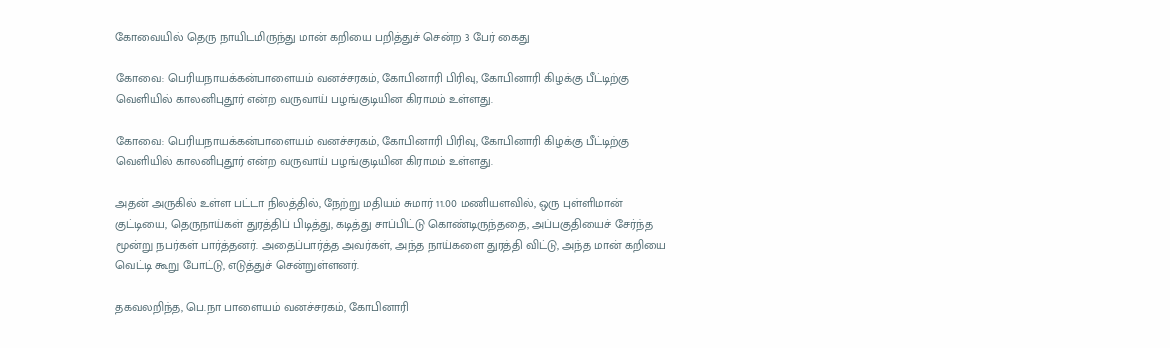கோவையில் தெரு நாயிடமிருந்து மான் கறியை பறித்துச் சென்ற 3 பேர் கைது

கோவை: பெரியநாயக்கன்பாளையம் வனச்சரகம், கோபினாரி பிரிவு, கோபினாரி கிழக்கு பீட்டிற்கு வெளியில் காலனிபுதூர் என்ற வருவாய் பழங்குடியின கிராமம் உள்ளது.

கோவை: பெரியநாயக்கன்பாளையம் வனச்சரகம், கோபினாரி பிரிவு, கோபினாரி கிழக்கு பீட்டிற்கு வெளியில் காலனிபுதூர் என்ற வருவாய் பழங்குடியின கிராமம் உள்ளது.

அதன் அருகில் உள்ள பட்டா நிலத்தில், நேற்று மதியம் சுமார் 11.00 மணியளவில், ஒரு புள்ளிமான் குட்டியை, தெருநாய்கள் துரத்திப் பிடித்து, கடித்து சாப்பிட்டு கொண்டிருந்ததை, அப்பகுதியைச் சேர்ந்த மூன்று நபர்கள் பார்த்தனர். அதைப்பார்த்த அவர்கள், அந்த நாய்களை துரத்தி விட்டு, அந்த மான் கறியை வெட்டி கூறு போட்டு, எடுத்துச் சென்றுள்ளனர்.

தகவலறிந்த, பெ.நா பாளையம் வனச்சரகம், கோபினாரி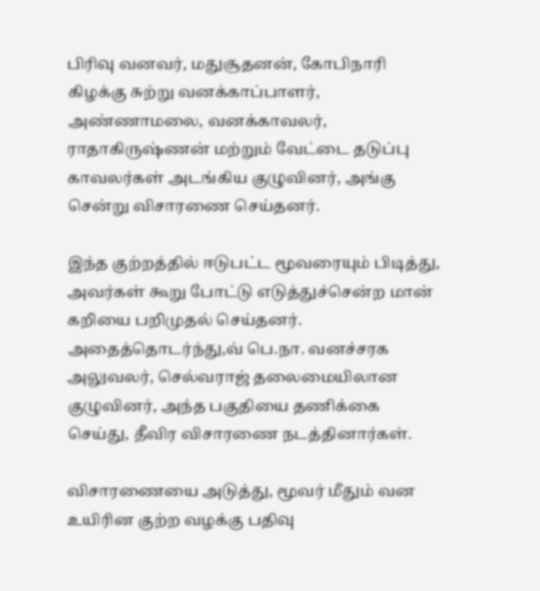பிரிவு வனவர், மதுசூதனன், கோபிநாரி கிழக்கு சுற்று வனக்காப்பாளர், அண்ணாமலை, வனக்காவலர், ராதாகிருஷ்ணன் மற்றும் வேட்டை தடுப்பு காவலர்கள் அடங்கிய குழுவினர், அங்கு சென்று விசாரணை செய்தனர்.

இந்த குற்றத்தில் ஈடுபட்ட மூவரையும் பிடித்து, அவர்கள் கூறு போட்டு எடுத்துச்சென்ற மான் கறியை பறிமுதல் செய்தனர். அதைத்தொடர்ந்து,வ் பெ.நா. வனச்சரக அலுவலர், செல்வராஜ் தலைமையிலான குழுவினர், அந்த பகுதியை தணிக்கை செய்து, தீவிர விசாரணை நடத்தினார்கள்.

விசாரணையை அடுத்து, மூவர் மீதும் வன உயிரின குற்ற வழக்கு பதிவு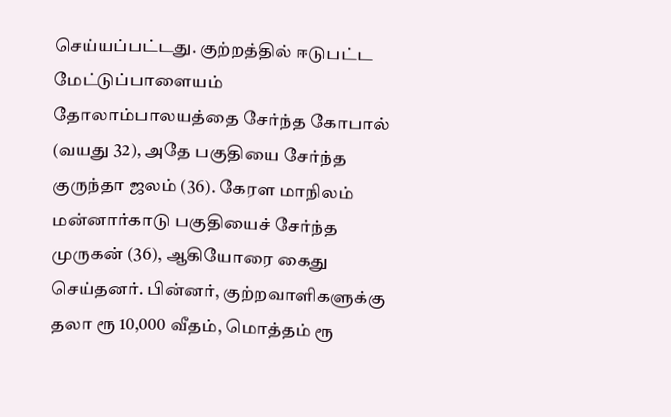செய்யப்பட்டது. குற்றத்தில் ஈடுபட்ட மேட்டுப்பாளையம் தோலாம்பாலயத்தை சேர்ந்த கோபால் (வயது 32), அதே பகுதியை சேர்ந்த குருந்தா ஜலம் (36). கேரள மாநிலம் மன்னார்காடு பகுதியைச் சேர்ந்த முருகன் (36), ஆகியோரை கைது செய்தனர். பின்னர், குற்றவாளிகளுக்கு தலா ரூ 10,000 வீதம், மொத்தம் ரூ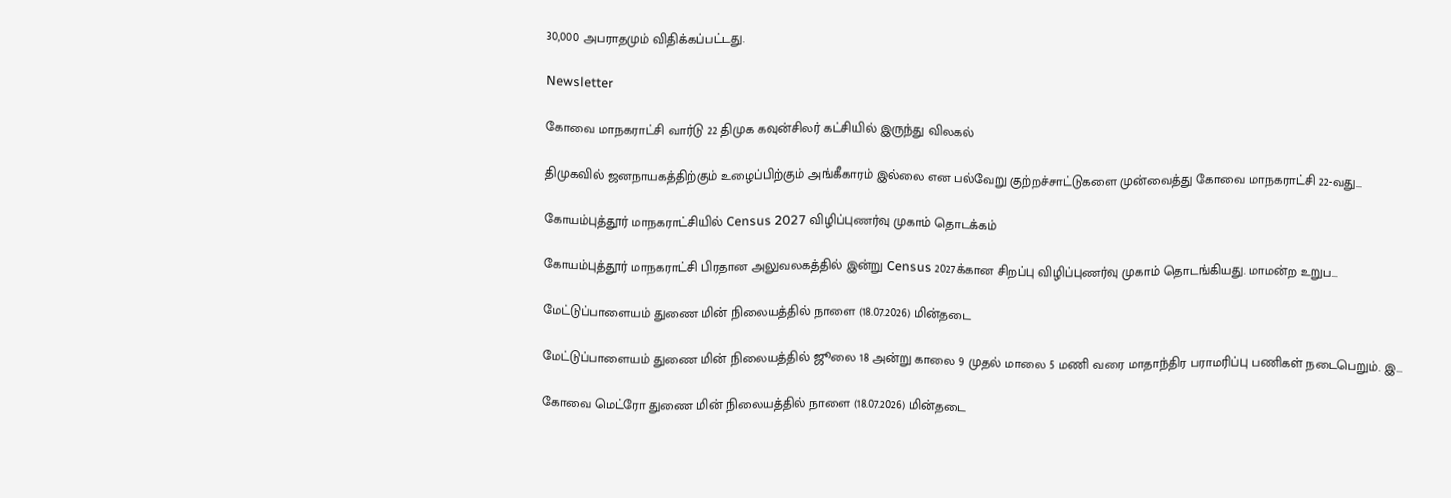30,000 அபராதமும் விதிக்கப்பட்டது.

Newsletter

கோவை மாநகராட்சி வார்டு 22 திமுக கவுன்சிலர் கட்சியில் இருந்து விலகல்

திமுகவில் ஜனநாயகத்திற்கும் உழைப்பிற்கும் அங்கீகாரம் இல்லை என பல்வேறு குற்றச்சாட்டுகளை முன்வைத்து கோவை மாநகராட்சி 22-வது...

கோயம்புத்தூர் மாநகராட்சியில் Census 2027 விழிப்புணர்வு முகாம் தொடக்கம்

கோயம்புத்தூர் மாநகராட்சி பிரதான அலுவலகத்தில் இன்று Census 2027க்கான சிறப்பு விழிப்புணர்வு முகாம் தொடங்கியது. மாமன்ற உறுப...

மேட்டுப்பாளையம் துணை மின் நிலையத்தில் நாளை (18.07.2026) மின்தடை

மேட்டுப்பாளையம் துணை மின் நிலையத்தில் ஜூலை 18 அன்று காலை 9 முதல் மாலை 5 மணி வரை மாதாந்திர பராமரிப்பு பணிகள் நடைபெறும். இ...

கோவை மெட்ரோ துணை மின் நிலையத்தில் நாளை (18.07.2026) மின்தடை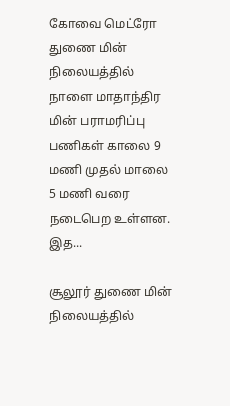கோவை மெட்ரோ துணை மின் நிலையத்தில் நாளை மாதாந்திர மின் பராமரிப்பு பணிகள் காலை 9 மணி முதல் மாலை 5 மணி வரை நடைபெற உள்ளன. இத...

சூலூர் துணை மின் நிலையத்தில்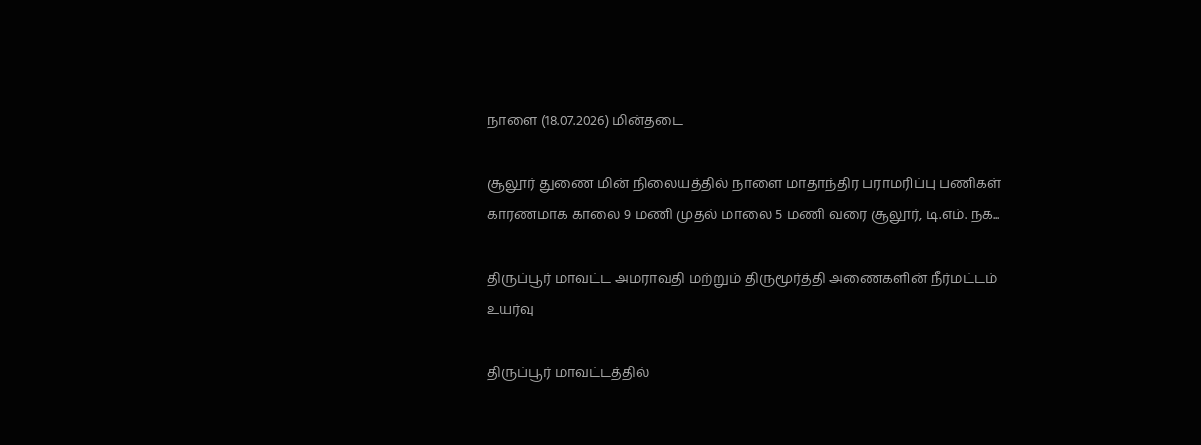நாளை (18.07.2026) மின்தடை

சூலூர் துணை மின் நிலையத்தில் நாளை மாதாந்திர பராமரிப்பு பணிகள் காரணமாக காலை 9 மணி முதல் மாலை 5 மணி வரை சூலூர், டி.எம். நக...

திருப்பூர் மாவட்ட அமராவதி மற்றும் திருமூர்த்தி அணைகளின் நீர்மட்டம் உயர்வு

திருப்பூர் மாவட்டத்தில்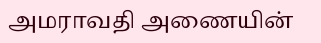அமராவதி அணையின்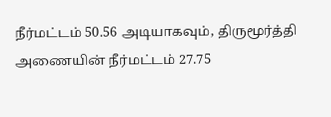நீர்மட்டம் 50.56 அடியாகவும், திருமூர்த்தி அணையின் நீர்மட்டம் 27.75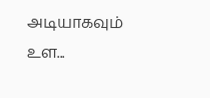அடியாகவும் உள...